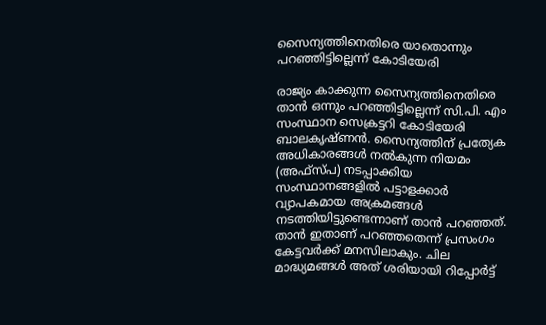സൈന്യത്തിനെതിരെ യാതൊന്നും പറഞ്ഞിട്ടില്ലെന്ന് കോടിയേരി

രാജ്യം കാക്കുന്ന സൈന്യത്തിനെതിരെ താന്‍ ഒന്നും പറഞ്ഞിട്ടില്ലെന്ന് സി.പി. എം സംസ്ഥാന സെക്രട്ടറി കോടിയേരി ബാലകൃഷ്ണന്‍. സൈന്യത്തിന് പ്രത്യേക അധികാരങ്ങള്‍ നല്‍കുന്ന നിയമം (അഫ്‌സ്പ) നടപ്പാക്കിയ സംസ്ഥാനങ്ങളില്‍ പട്ടാളക്കാര്‍ വ്യാപകമായ അക്രമങ്ങള്‍ നടത്തിയിട്ടുണ്ടെന്നാണ് താന്‍ പറഞ്ഞത്. താന്‍ ഇതാണ് പറഞ്ഞതെന്ന് പ്രസംഗം കേട്ടവര്‍ക്ക് മനസിലാകും. ചില മാദ്ധ്യമങ്ങള്‍ അത് ശരിയായി റിപ്പോര്‍ട്ട്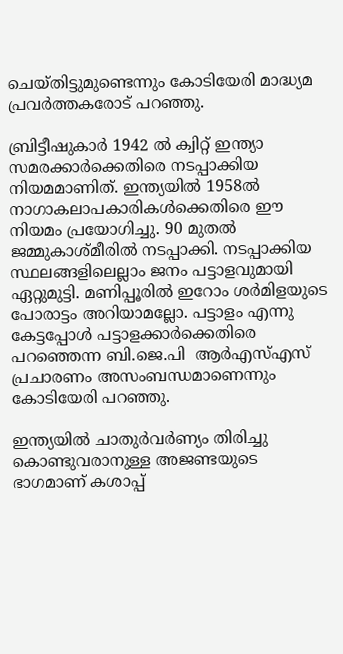ചെയ്തിട്ടുമുണ്ടെന്നും കോടിയേരി മാദ്ധ്യമ പ്രവര്‍ത്തകരോട് പറഞ്ഞു.

ബ്രിട്ടീഷുകാര്‍ 1942 ല്‍ ക്വിറ്റ് ഇന്ത്യാ സമരക്കാര്‍ക്കെതിരെ നടപ്പാക്കിയ നിയമമാണിത്. ഇന്ത്യയില്‍ 1958ല്‍ നാഗാകലാപകാരികള്‍ക്കെതിരെ ഈ നിയമം പ്രയോഗിച്ചു. 90 മുതല്‍ ജമ്മുകാശ്മീരില്‍ നടപ്പാക്കി. നടപ്പാക്കിയ സ്ഥലങ്ങളിലെല്ലാം ജനം പട്ടാളവുമായി ഏറ്റുമുട്ടി. മണിപ്പൂരില്‍ ഇറോം ശര്‍മിളയുടെ പോരാട്ടം അറിയാമല്ലോ. പട്ടാളം എന്നു കേട്ടപ്പോള്‍ പട്ടാളക്കാര്‍ക്കെതിരെ പറഞ്ഞെന്ന ബി.ജെ.പി  ആര്‍എസ്എസ് പ്രചാരണം അസംബന്ധമാണെന്നും കോടിയേരി പറഞ്ഞു.

ഇന്ത്യയില്‍ ചാതുര്‍വര്‍ണ്യം തിരിച്ചു കൊണ്ടുവരാനുള്ള അജണ്ടയുടെ ഭാഗമാണ് കശാപ്പ്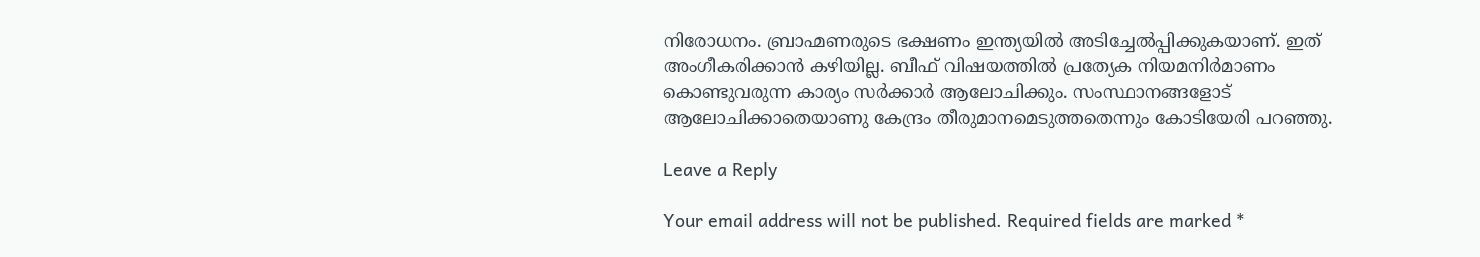നിരോധനം. ബ്രാഹ്മണരുടെ ഭക്ഷണം ഇന്ത്യയില്‍ അടിച്ചേല്‍പ്പിക്കുകയാണ്. ഇത് അംഗീകരിക്കാന്‍ കഴിയില്ല. ബീഫ് വിഷയത്തില്‍ പ്രത്യേക നിയമനിര്‍മാണം കൊണ്ടുവരുന്ന കാര്യം സര്‍ക്കാര്‍ ആലോചിക്കും. സംസ്ഥാനങ്ങളോട് ആലോചിക്കാതെയാണു കേന്ദ്രം തീരുമാനമെടുത്തതെന്നും കോടിയേരി പറഞ്ഞു.

Leave a Reply

Your email address will not be published. Required fields are marked *